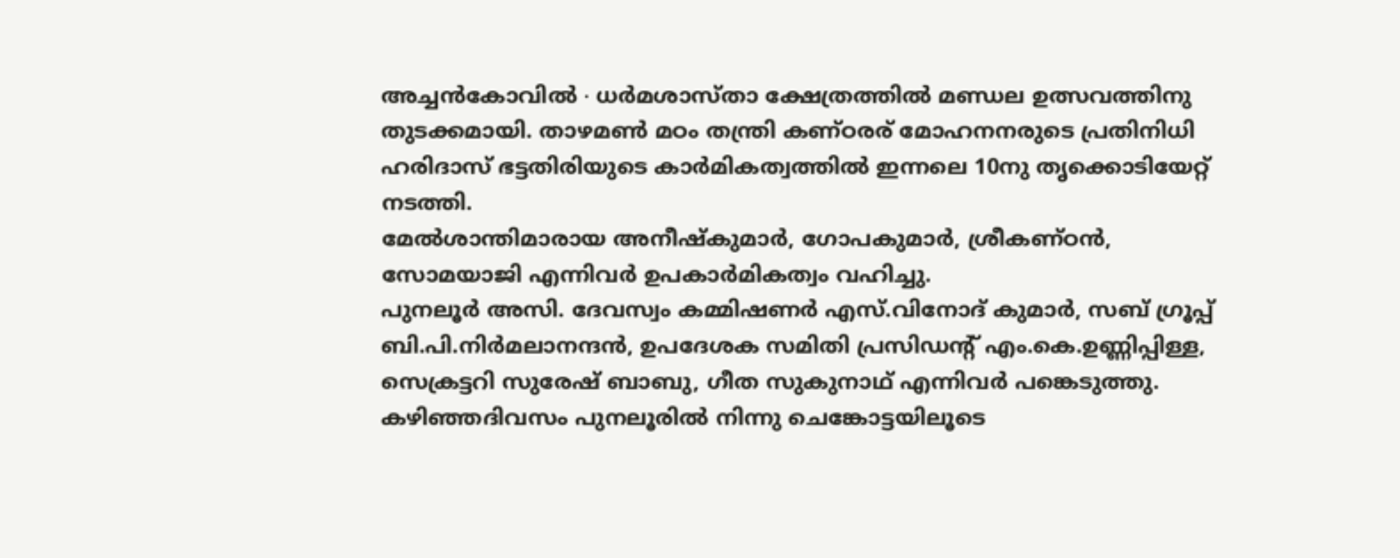അച്ചൻകോവിൽ ∙ ധർമശാസ്താ ക്ഷേത്രത്തിൽ മണ്ഡല ഉത്സവത്തിനു തുടക്കമായി. താഴമൺ മഠം തന്ത്രി കണ്ഠരര് മോഹനനരുടെ പ്രതിനിധി ഹരിദാസ് ഭട്ടതിരിയുടെ കാർമികത്വത്തിൽ ഇന്നലെ 10നു തൃക്കൊടിയേറ്റ് നടത്തി.
മേൽശാന്തിമാരായ അനീഷ്കുമാർ, ഗോപകുമാർ, ശ്രീകണ്ഠൻ, സോമയാജി എന്നിവർ ഉപകാർമികത്വം വഹിച്ചു.
പുനലൂർ അസി. ദേവസ്വം കമ്മിഷണർ എസ്.വിനോദ് കുമാർ, സബ് ഗ്രൂപ്പ് ബി.പി.നിർമലാനന്ദൻ, ഉപദേശക സമിതി പ്രസിഡന്റ് എം.കെ.ഉണ്ണിപ്പിള്ള, സെക്രട്ടറി സുരേഷ് ബാബു, ഗീത സുകുനാഥ് എന്നിവർ പങ്കെടുത്തു.
കഴിഞ്ഞദിവസം പുനലൂരിൽ നിന്നു ചെങ്കോട്ടയിലൂടെ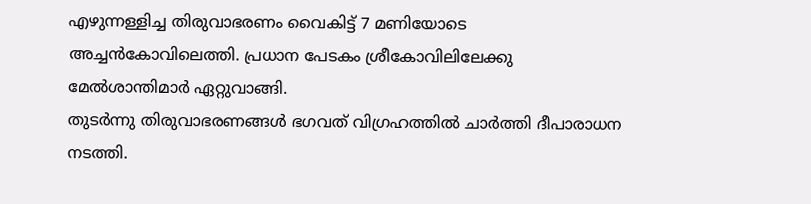എഴുന്നള്ളിച്ച തിരുവാഭരണം വൈകിട്ട് 7 മണിയോടെ അച്ചൻകോവിലെത്തി. പ്രധാന പേടകം ശ്രീകോവിലിലേക്കു മേൽശാന്തിമാർ ഏറ്റുവാങ്ങി.
തുടർന്നു തിരുവാഭരണങ്ങൾ ഭഗവത് വിഗ്രഹത്തിൽ ചാർത്തി ദീപാരാധന നടത്തി.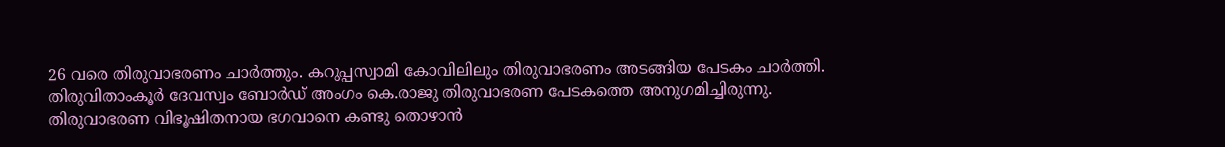26 വരെ തിരുവാഭരണം ചാർത്തും. കറുപ്പസ്വാമി കോവിലിലും തിരുവാഭരണം അടങ്ങിയ പേടകം ചാർത്തി.
തിരുവിതാംകൂർ ദേവസ്വം ബോർഡ് അംഗം കെ.രാജു തിരുവാഭരണ പേടകത്തെ അനുഗമിച്ചിരുന്നു. തിരുവാഭരണ വിഭൂഷിതനായ ഭഗവാനെ കണ്ടു തൊഴാൻ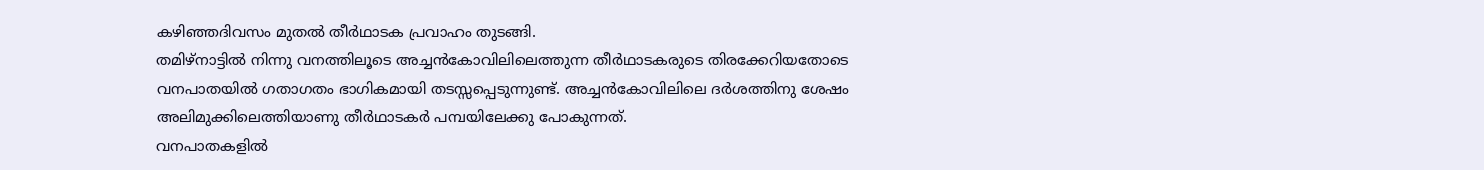കഴിഞ്ഞദിവസം മുതൽ തീർഥാടക പ്രവാഹം തുടങ്ങി.
തമിഴ്നാട്ടിൽ നിന്നു വനത്തിലൂടെ അച്ചൻകോവിലിലെത്തുന്ന തീർഥാടകരുടെ തിരക്കേറിയതോടെ വനപാതയിൽ ഗതാഗതം ഭാഗികമായി തടസ്സപ്പെടുന്നുണ്ട്. അച്ചൻകോവിലിലെ ദർശത്തിനു ശേഷം അലിമുക്കിലെത്തിയാണു തീർഥാടകർ പമ്പയിലേക്കു പോകുന്നത്.
വനപാതകളിൽ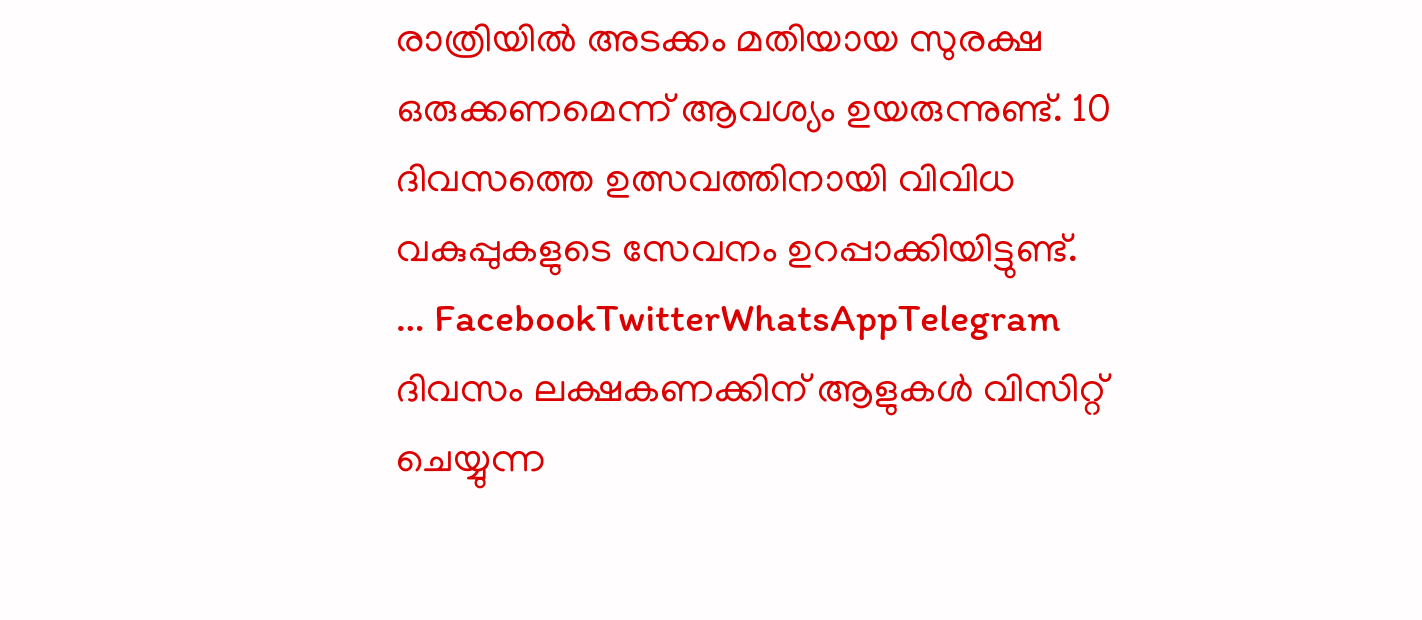രാത്രിയിൽ അടക്കം മതിയായ സുരക്ഷ ഒരുക്കണമെന്ന് ആവശ്യം ഉയരുന്നുണ്ട്. 10 ദിവസത്തെ ഉത്സവത്തിനായി വിവിധ വകുപ്പുകളുടെ സേവനം ഉറപ്പാക്കിയിട്ടുണ്ട്.
… FacebookTwitterWhatsAppTelegram
ദിവസം ലക്ഷകണക്കിന് ആളുകൾ വിസിറ്റ് ചെയ്യുന്ന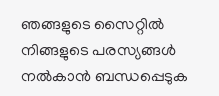ഞങ്ങളുടെ സൈറ്റിൽ നിങ്ങളുടെ പരസ്യങ്ങൾ നൽകാൻ ബന്ധപ്പെടുക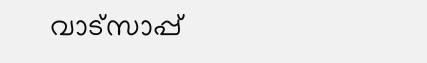വാട്സാപ്പ്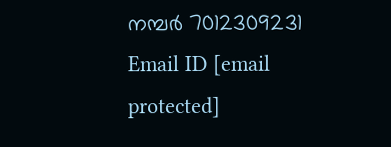നമ്പർ 7012309231 Email ID [email protected]